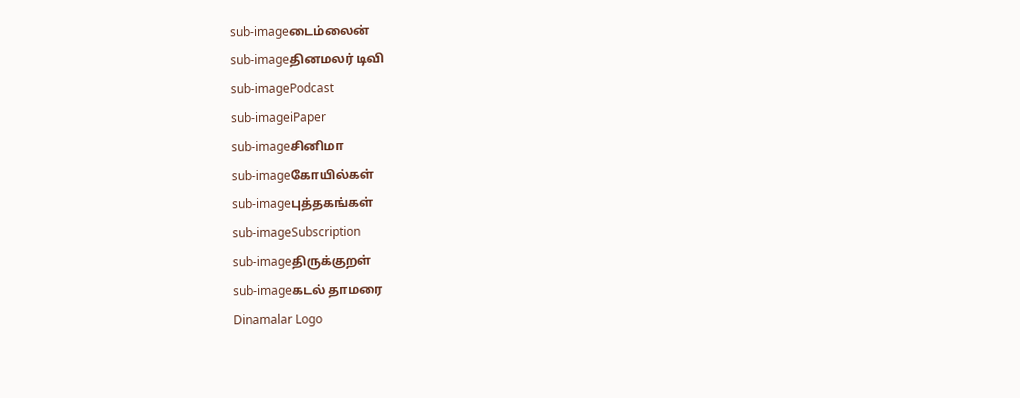sub-imageடைம்லைன்
sub-imageதினமலர் டிவி
sub-imagePodcast
sub-imageiPaper
sub-imageசினிமா
sub-imageகோயில்கள்
sub-imageபுத்தகங்கள்
sub-imageSubscription
sub-imageதிருக்குறள்
sub-imageகடல் தாமரை
Dinamalar Logo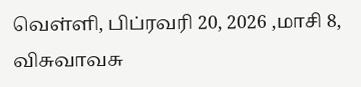வெள்ளி, பிப்ரவரி 20, 2026 ,மாசி 8, விசுவாவசு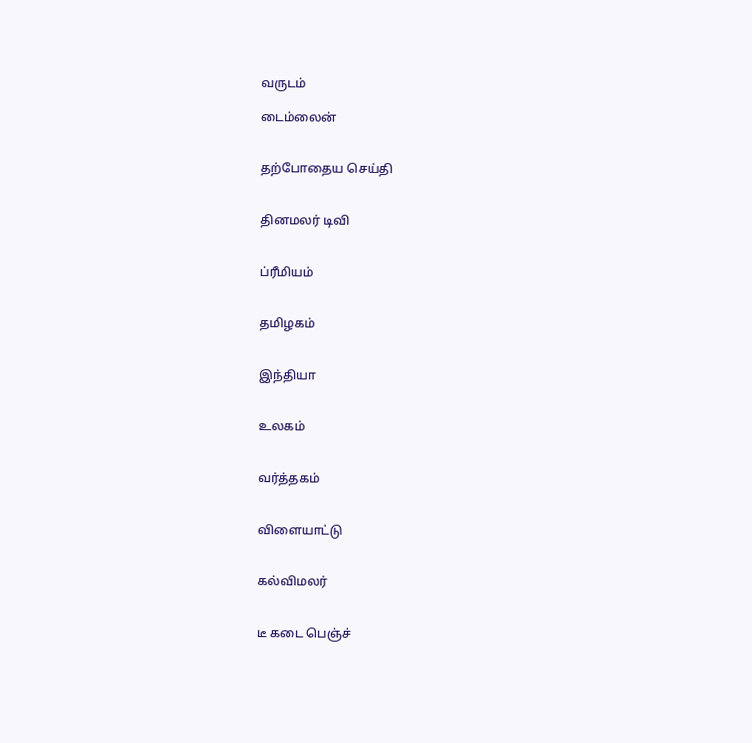வருடம்

டைம்லைன்


தற்போதைய செய்தி


தினமலர் டிவி


ப்ரீமியம்


தமிழகம்


இந்தியா


உலகம்


வர்த்தகம்


விளையாட்டு


கல்விமலர்


டீ கடை பெஞ்ச்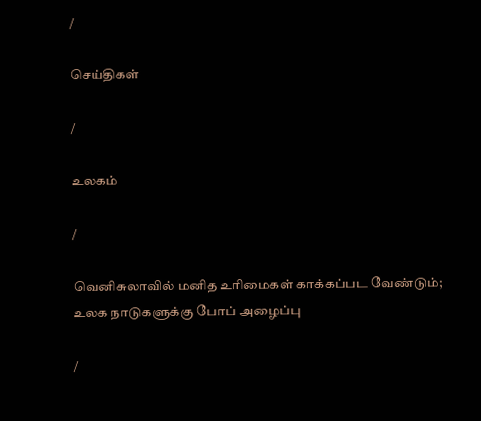/

செய்திகள்

/

உலகம்

/

வெனிசுலாவில் மனித உரிமைகள் காக்கப்பட வேண்டும்; உலக நாடுகளுக்கு போப் அழைப்பு

/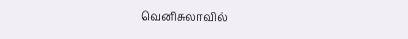வெனிசுலாவில்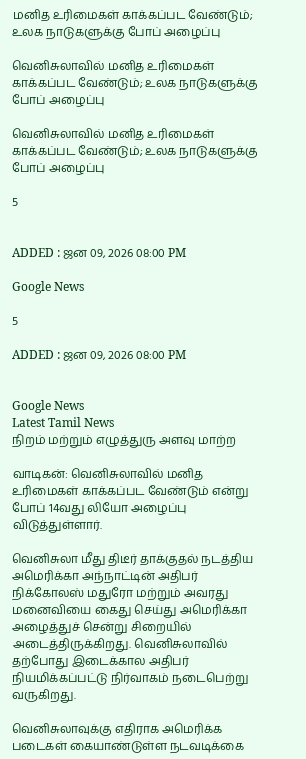மனித உரிமைகள் காக்கப்பட வேண்டும்; உலக நாடுகளுக்கு போப் அழைப்பு

வெனிசுலாவில் மனித உரிமைகள் காக்கப்பட வேண்டும்; உலக நாடுகளுக்கு போப் அழைப்பு

வெனிசுலாவில் மனித உரிமைகள் காக்கப்பட வேண்டும்; உலக நாடுகளுக்கு போப் அழைப்பு

5


ADDED : ஜன 09, 2026 08:00 PM

Google News

5

ADDED : ஜன 09, 2026 08:00 PM


Google News
Latest Tamil News
நிறம் மற்றும் எழுத்துரு அளவு மாற்ற

வாடிகன்: வெனிசுலாவில் மனித உரிமைகள் காக்கப்பட வேண்டும் என்று போப் 14வது லியோ அழைப்பு விடுத்துள்ளார்.

வெனிசுலா மீது திடீர் தாக்குதல் நடத்திய அமெரிக்கா அந்நாட்டின் அதிபர் நிக்கோலஸ் மதுரோ மற்றும் அவரது மனைவியை கைது செய்து அமெரிக்கா அழைத்துச் சென்று சிறையில் அடைத்திருக்கிறது. வெனிசுலாவில் தற்போது இடைக்கால அதிபர் நியமிக்கப்பட்டு நிர்வாகம் நடைபெற்று வருகிறது.

வெனிசுலாவுக்கு எதிராக அமெரிக்க படைகள் கையாண்டுள்ள நடவடிக்கை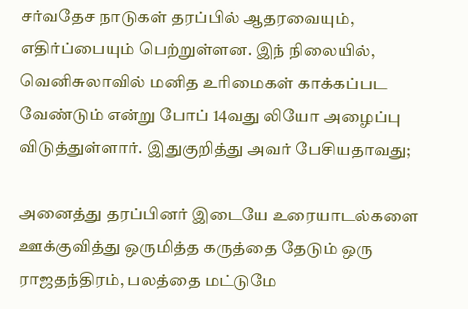சர்வதேச நாடுகள் தரப்பில் ஆதரவையும், எதிர்ப்பையும் பெற்றுள்ளன. இந் நிலையில், வெனிசுலாவில் மனித உரிமைகள் காக்கப்பட வேண்டும் என்று போப் 14வது லியோ அழைப்பு விடுத்துள்ளார். இதுகுறித்து அவர் பேசியதாவது;

அனைத்து தரப்பினர் இடையே உரையாடல்களை ஊக்குவித்து ஒருமித்த கருத்தை தேடும் ஒரு ராஜதந்திரம், பலத்தை மட்டுமே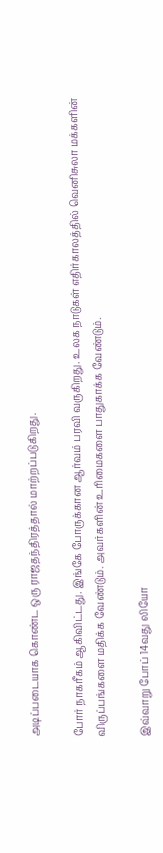அடிப்படையாக கொண்ட ஒரு ராஜதந்திரத்தால் மாற்றப்படுகிறது.

போர் நாகரீகம் ஆகிவிட்டது. இங்கே போருக்கான ஆர்வம் பரவி வருகிறது. உலக நாடுகள் எதிர்காலத்தில் வெனிசுலா மக்களின் விருப்பங்களை மதிக்க வேண்டும். அவர்களின் உரிமைகளை பாதுகாக்க வேண்டும்.

இவ்வாறு போப் 14வது லியோ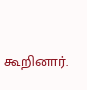கூறினார்.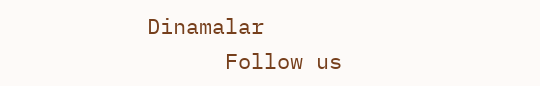Dinamalar
      Follow us